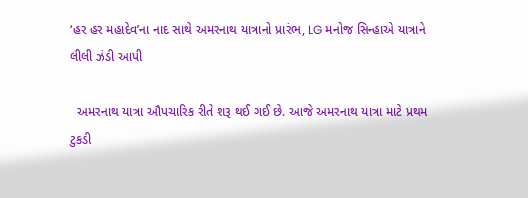‘હર હર મહાદેવ’ના નાદ સાથે અમરનાથ યાત્રાનો પ્રારંભ, LG મનોજ સિન્હાએ યાત્રાને લીલી ઝંડી આપી

  અમરનાથ યાત્રા ઔપચારિક રીતે શરૂ થઈ ગઈ છે. આજે અમરનાથ યાત્રા માટે પ્રથમ ટુકડી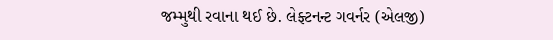જમ્મુથી રવાના થઈ છે. લેફ્ટનન્ટ ગવર્નર (એલજી)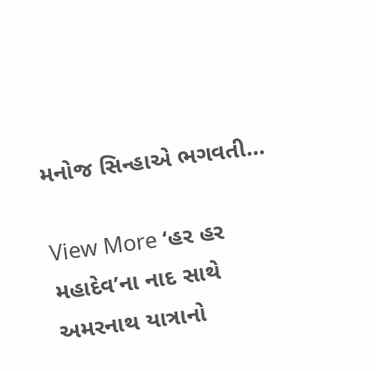મનોજ સિન્હાએ ભગવતી…

View More ‘હર હર મહાદેવ’ના નાદ સાથે અમરનાથ યાત્રાનો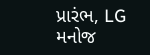પ્રારંભ, LG મનોજ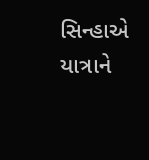સિન્હાએ યાત્રાને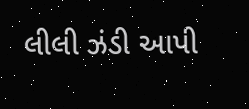લીલી ઝંડી આપી